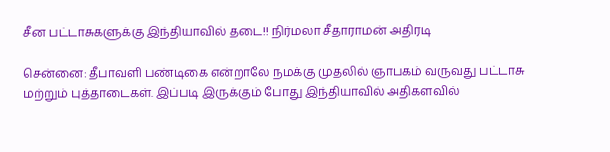சீன பட்டாசுகளுக்கு இந்தியாவில் தடை!! நிர்மலா சீதாராமன் அதிரடி

சென்னை: தீபாவளி பண்டிகை என்றாலே நமக்கு முதலில் ஞாபகம் வருவது பட்டாசு மற்றும் புத்தாடைகள். இப்படி இருக்கும் போது இந்தியாவில் அதிகளவில்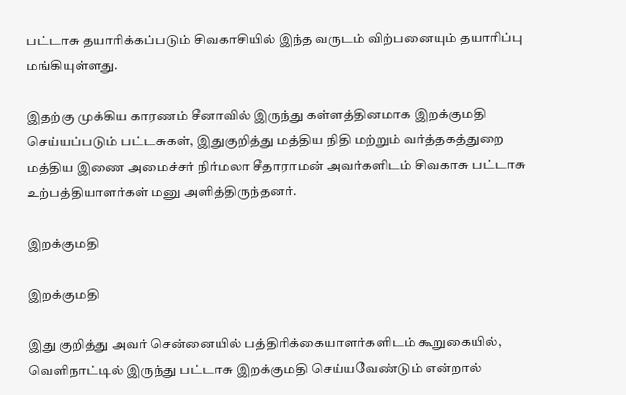பட்டாசு தயாரிக்கப்படும் சிவகாசியில் இந்த வருடம் விற்பனையும் தயாரிப்பு மங்கியுள்ளது.

இதற்கு முக்கிய காரணம் சீனாவில் இருந்து கள்ளத்தினமாக இறக்குமதி செய்யப்படும் பட்டசுகள், இதுகுறித்து மத்திய நிதி மற்றும் வர்த்தகத்துறை மத்திய இணை அமைச்சர் நிர்மலா சீதாராமன் அவர்களிடம் சிவகாசு பட்டாசு உற்பத்தியாளர்கள் மனு அளித்திருந்தனர்.

இறக்குமதி

இறக்குமதி

இது குறித்து அவர் சென்னையில் பத்திரிக்கையாளர்களிடம் கூறுகையில், வெளிநாட்டில் இருந்து பட்டாசு இறக்குமதி செய்யவேண்டும் என்றால்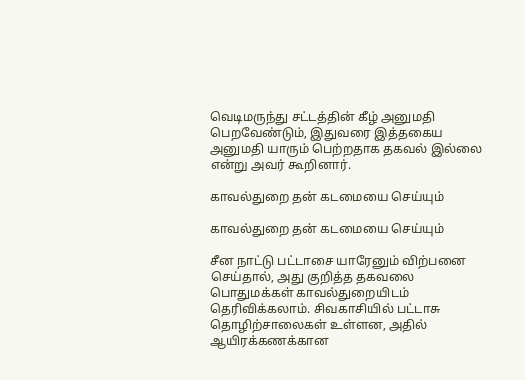வெடிமருந்து சட்டத்தின் கீழ் அனுமதி பெறவேண்டும், இதுவரை இத்தகைய அனுமதி யாரும் பெற்றதாக தகவல் இல்லை என்று அவர் கூறினார்.

காவல்துறை தன் கடமையை செய்யும்

காவல்துறை தன் கடமையை செய்யும்

சீன நாட்டு பட்டாசை யாரேனும் விற்பனை செய்தால், அது குறித்த தகவலை பொதுமக்கள் காவல்துறையிடம் தெரிவிக்கலாம். சிவகாசியில் பட்டாசு தொழிற்சாலைகள் உள்ளன, அதில் ஆயிரக்கணக்கான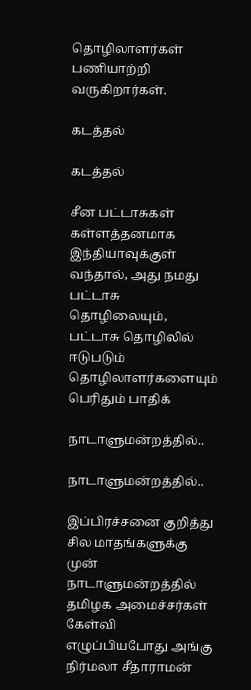தொழிலாளர்கள் பணியாற்றி வருகிறார்கள்.

கடத்தல்

கடத்தல்

சீன பட்டாசுகள் கள்ளத்தனமாக இந்தியாவுக்குள் வந்தால், அது நமது பட்டாசு தொழிலையும், பட்டாசு தொழிலில் ஈடுபடும் தொழிலாளர்களையும் பெரிதும் பாதிக்

நாடாளுமன்றத்தில்..

நாடாளுமன்றத்தில்..

இப்பிரச்சனை குறித்து சில மாதங்களுக்கு முன் நாடாளுமன்றத்தில் தமிழக அமைச்சர்கள் கேள்வி எழுப்பியபோது அங்கு நிர்மலா சீதாராமன்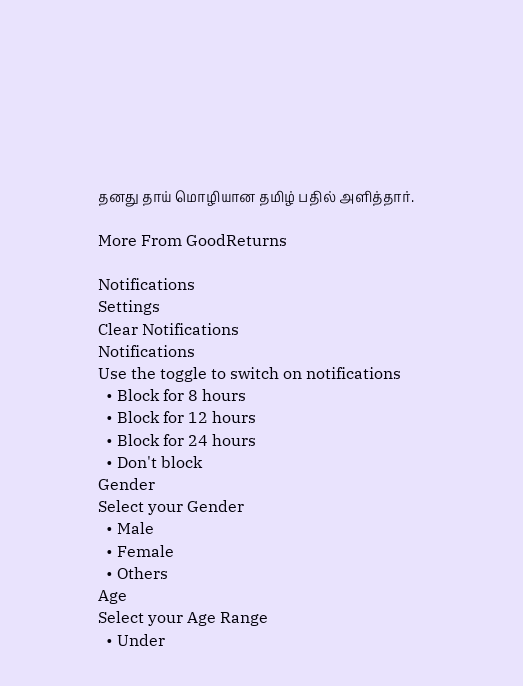தனது தாய் மொழியான தமிழ் பதில் அளித்தார்.

More From GoodReturns

Notifications
Settings
Clear Notifications
Notifications
Use the toggle to switch on notifications
  • Block for 8 hours
  • Block for 12 hours
  • Block for 24 hours
  • Don't block
Gender
Select your Gender
  • Male
  • Female
  • Others
Age
Select your Age Range
  • Under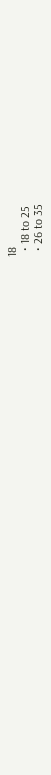18
  • 18 to 25
  • 26 to 35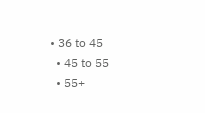• 36 to 45
  • 45 to 55
  • 55+